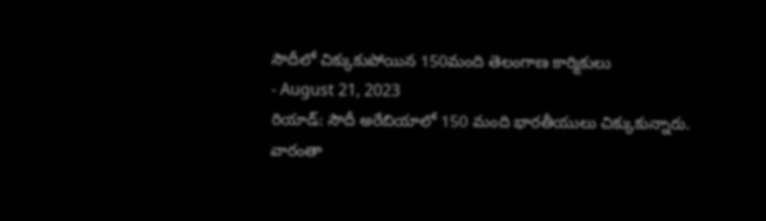సౌదీలో చిక్కుకుపోయిన 150మంది తెలంగాణ కార్మికులు
- August 21, 2023
రియాడ్: సౌదీ అరేబియాలో 150 మంది భారతీయులు చిక్కుకున్నారు. వారంతా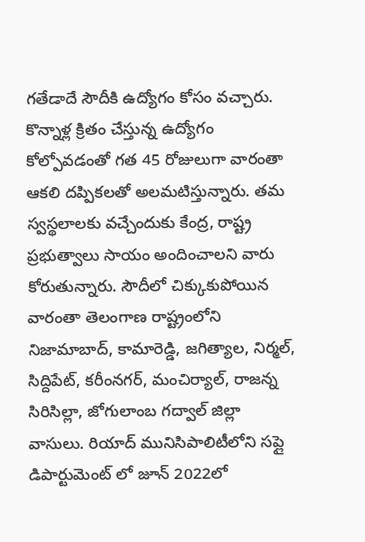గతేడాదే సౌదీకి ఉద్యోగం కోసం వచ్చారు. కొన్నాళ్ల క్రితం చేస్తున్న ఉద్యోగం కోల్పోవడంతో గత 45 రోజులుగా వారంతా ఆకలి దప్పికలతో అలమటిస్తున్నారు. తమ స్వస్థలాలకు వచ్చేందుకు కేంద్ర, రాష్ట్ర ప్రభుత్వాలు సాయం అందించాలని వారు కోరుతున్నారు. సౌదీలో చిక్కుకుపోయిన వారంతా తెలంగాణ రాష్ట్రంలోని నిజామాబాద్, కామారెడ్డి, జగిత్యాల, నిర్మల్, సిద్దిపేట్, కరీంనగర్, మంచిర్యాల్, రాజన్న సిరిసిల్లా, జోగులాంబ గద్వాల్ జిల్లా వాసులు. రియాద్ మునిసిపాలిటీలోని సప్లై డిపార్టుమెంట్ లో జూన్ 2022లో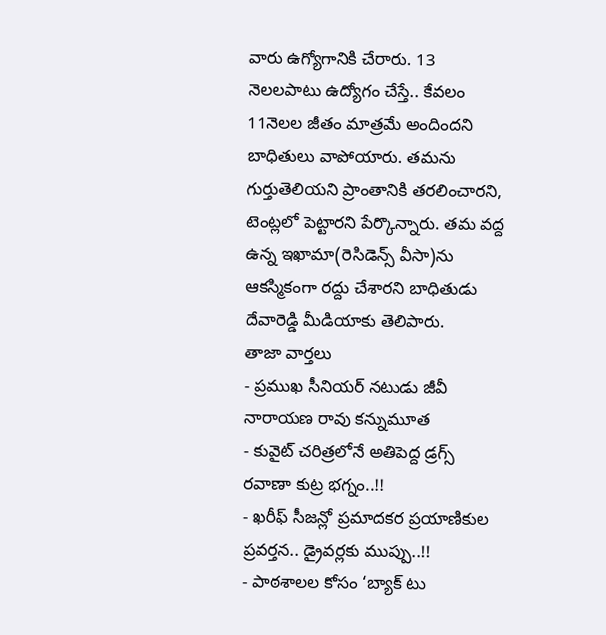వారు ఉగ్యోగానికి చేరారు. 13 నెలలపాటు ఉద్యోగం చేస్తే.. కేవలం 11నెలల జీతం మాత్రమే అందిందని బాధితులు వాపోయారు. తమను గుర్తుతెలియని ప్రాంతానికి తరలించారని, టెంట్లలో పెట్టారని పేర్కొన్నారు. తమ వద్ద ఉన్న ఇఖామా(రెసిడెన్స్ వీసా)ను ఆకస్మికంగా రద్దు చేశారని బాధితుడు దేవారెడ్డి మీడియాకు తెలిపారు.
తాజా వార్తలు
- ప్రముఖ సీనియర్ నటుడు జీవీ నారాయణ రావు కన్నుమూత
- కువైట్ చరిత్రలోనే అతిపెద్ద డ్రగ్స్ రవాణా కుట్ర భగ్నం..!!
- ఖరీఫ్ సీజన్లో ప్రమాదకర ప్రయాణికుల ప్రవర్తన.. డ్రైవర్లకు ముప్పు..!!
- పాఠశాలల కోసం ‘బ్యాక్ టు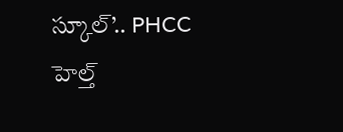స్కూల్’.. PHCC హెల్త్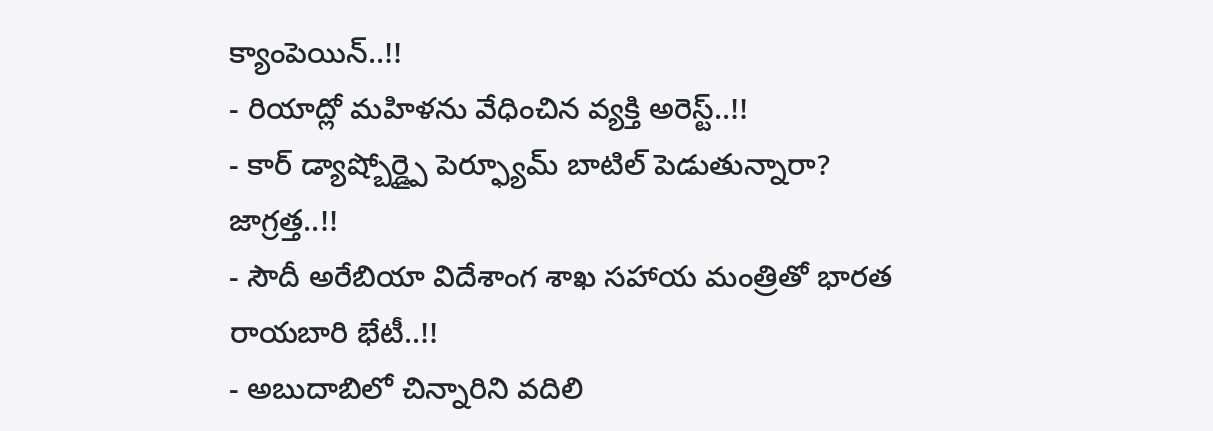క్యాంపెయిన్..!!
- రియాద్లో మహిళను వేధించిన వ్యక్తి అరెస్ట్..!!
- కార్ డ్యాష్బోర్డ్పై పెర్ఫ్యూమ్ బాటిల్ పెడుతున్నారా? జాగ్రత్త..!!
- సౌదీ అరేబియా విదేశాంగ శాఖ సహాయ మంత్రితో భారత రాయబారి భేటీ..!!
- అబుదాబిలో చిన్నారిని వదిలి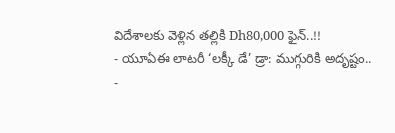విదేశాలకు వెళ్లిన తల్లికి Dh80,000 ఫైన్..!!
- యూఏఈ లాటరీ ‘లక్కీ డే’ డ్రా: ముగ్గురికి అదృష్టం..
-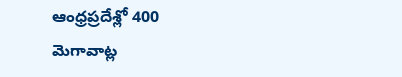ఆంధ్రప్రదేశ్లో 400 మెగావాట్ల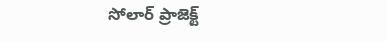సోలార్ ప్రాజెక్ట్